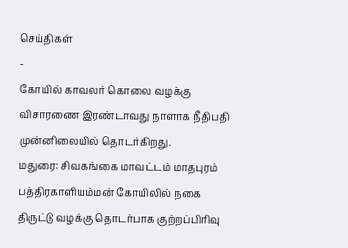செய்திகள்
-
கோயில் காவலர் கொலை வழக்கு விசாரணை இரண்டாவது நாளாக நீதிபதி முன்னிலையில் தொடர்கிறது.
மதுரை: சிவகங்கை மாவட்டம் மாதபுரம் பத்திரகாளியம்மன் கோயிலில் நகை திருட்டு வழக்கு தொடர்பாக குற்றப்பிரிவு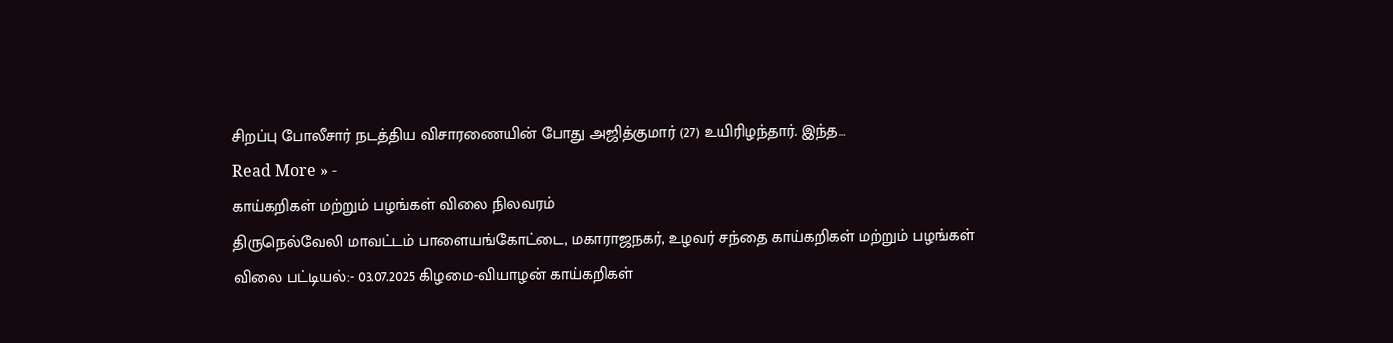சிறப்பு போலீசார் நடத்திய விசாரணையின் போது அஜித்குமார் (27) உயிரிழந்தார். இந்த…
Read More » -
காய்கறிகள் மற்றும் பழங்கள் விலை நிலவரம்
திருநெல்வேலி மாவட்டம் பாளையங்கோட்டை, மகாராஜநகர், உழவர் சந்தை காய்கறிகள் மற்றும் பழங்கள் விலை பட்டியல்:- 03.07.2025 கிழமை-வியாழன் காய்கறிகள்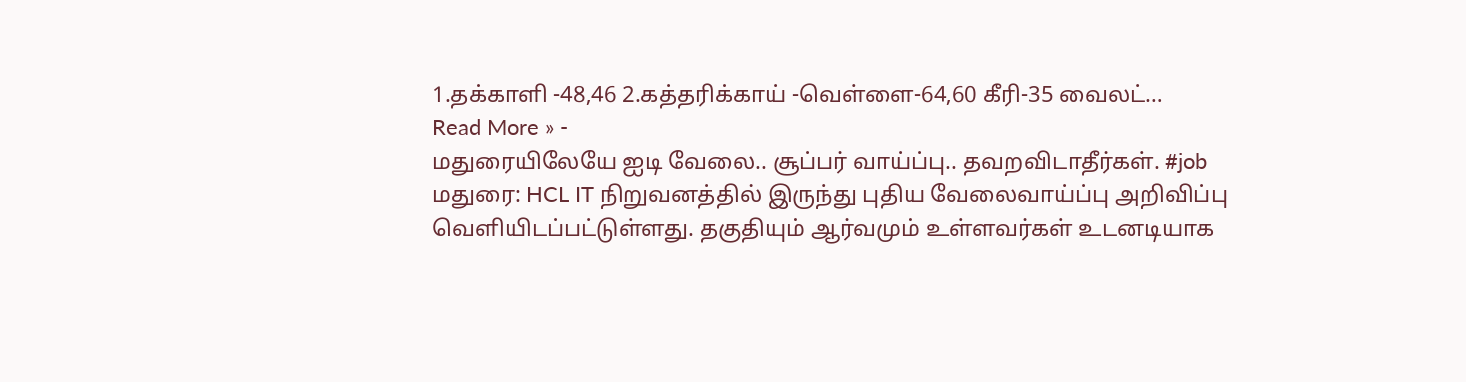1.தக்காளி -48,46 2.கத்தரிக்காய் -வெள்ளை-64,60 கீரி-35 வைலட்…
Read More » -
மதுரையிலேயே ஐடி வேலை.. சூப்பர் வாய்ப்பு.. தவறவிடாதீர்கள். #job
மதுரை: HCL IT நிறுவனத்தில் இருந்து புதிய வேலைவாய்ப்பு அறிவிப்பு வெளியிடப்பட்டுள்ளது. தகுதியும் ஆர்வமும் உள்ளவர்கள் உடனடியாக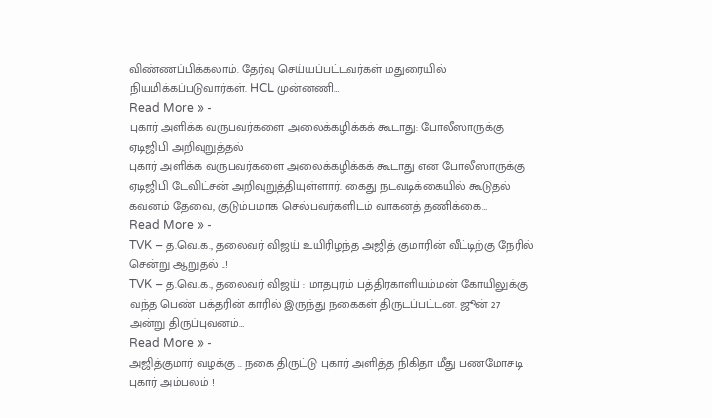விண்ணப்பிக்கலாம். தேர்வு செய்யப்பட்டவர்கள் மதுரையில் நியமிக்கப்படுவார்கள். HCL முன்னணி…
Read More » -
புகார் அளிக்க வருபவர்களை அலைக்கழிக்கக் கூடாது: போலீஸாருக்கு ஏடிஜிபி அறிவுறுத்தல்
புகார் அளிக்க வருபவர்களை அலைக்கழிக்கக் கூடாது என போலீஸாருக்கு ஏடிஜிபி டேவிட்சன் அறிவுறுத்தியுள்ளார். கைது நடவடிக்கையில் கூடுதல் கவனம் தேவை, குடும்பமாக செல்பவர்களிடம் வாகனத் தணிக்கை…
Read More » -
TVK – த.வெ.க., தலைவர் விஜய் உயிரிழந்த அஜித் குமாரின் வீட்டிற்கு நேரில் சென்று ஆறுதல் ..!
TVK – த.வெ.க., தலைவர் விஜய் : மாதபுரம் பத்திரகாளியம்மன் கோயிலுக்கு வந்த பெண் பக்தரின் காரில் இருந்து நகைகள் திருடப்பட்டன. ஜூன் 27 அன்று திருப்புவனம்…
Read More » -
அஜித்குமார் வழக்கு .. நகை திருட்டு புகார் அளித்த நிகிதா மீது பணமோசடி புகார் அம்பலம் !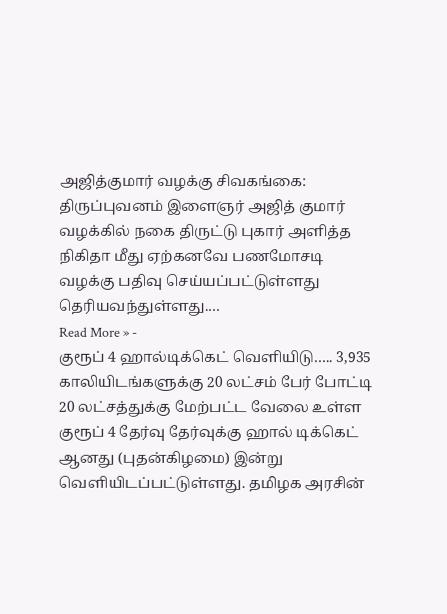அஜித்குமார் வழக்கு சிவகங்கை: திருப்புவனம் இளைஞர் அஜித் குமார் வழக்கில் நகை திருட்டு புகார் அளித்த நிகிதா மீது ஏற்கனவே பணமோசடி வழக்கு பதிவு செய்யப்பட்டுள்ளது தெரியவந்துள்ளது.…
Read More » -
குரூப் 4 ஹால்டிக்கெட் வெளியிடு….. 3,935 காலியிடங்களுக்கு 20 லட்சம் பேர் போட்டி
20 லட்சத்துக்கு மேற்பட்ட வேலை உள்ள குரூப் 4 தேர்வு தேர்வுக்கு ஹால் டிக்கெட் ஆனது (புதன்கிழமை) இன்று வெளியிடப்பட்டுள்ளது. தமிழக அரசின்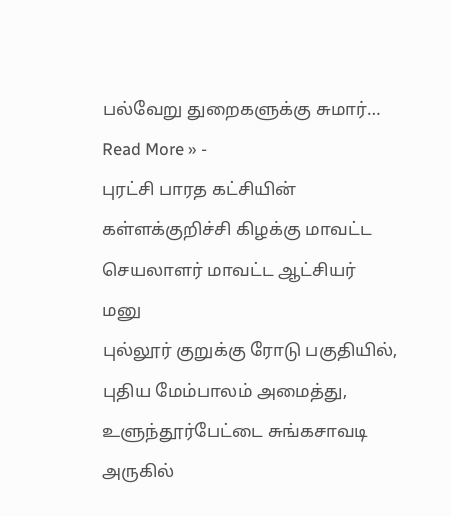பல்வேறு துறைகளுக்கு சுமார்…
Read More » -
புரட்சி பாரத கட்சியின் கள்ளக்குறிச்சி கிழக்கு மாவட்ட செயலாளர் மாவட்ட ஆட்சியர் மனு
புல்லூர் குறுக்கு ரோடு பகுதியில், புதிய மேம்பாலம் அமைத்து, உளுந்தூர்பேட்டை சுங்கசாவடி அருகில்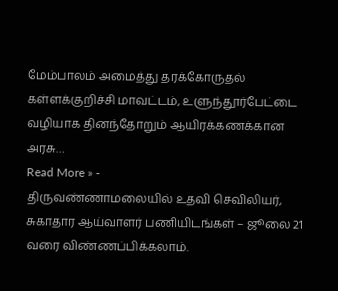மேம்பாலம் அமைத்து தரக்கோருதல் கள்ளக்குறிச்சி மாவட்டம், உளுந்தூர்பேட்டை வழியாக தினந்தோறும் ஆயிரக்கணக்கான அரசு…
Read More » -
திருவண்ணாமலையில் உதவி செவிலியர், சுகாதார ஆய்வாளர் பணியிடங்கள் – ஜூலை 21 வரை விண்ணப்பிக்கலாம்.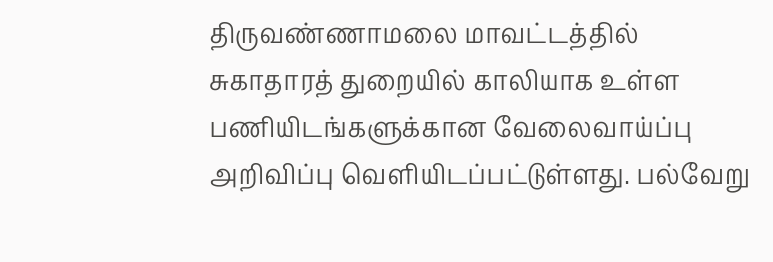திருவண்ணாமலை மாவட்டத்தில் சுகாதாரத் துறையில் காலியாக உள்ள பணியிடங்களுக்கான வேலைவாய்ப்பு அறிவிப்பு வெளியிடப்பட்டுள்ளது. பல்வேறு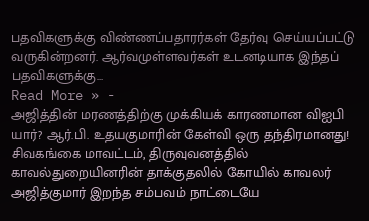பதவிகளுக்கு விண்ணப்பதாரர்கள் தேர்வு செய்யப்பட்டு வருகின்றனர். ஆர்வமுள்ளவர்கள் உடனடியாக இந்தப் பதவிகளுக்கு…
Read More » -
அஜித்தின் மரணத்திற்கு முக்கியக் காரணமான விஐபி யார்? ஆர்.பி. உதயகுமாரின் கேள்வி ஒரு தந்திரமானது!
சிவகங்கை மாவட்டம், திருவுவனத்தில் காவல்துறையினரின் தாக்குதலில் கோயில் காவலர் அஜித்குமார் இறந்த சம்பவம் நாட்டையே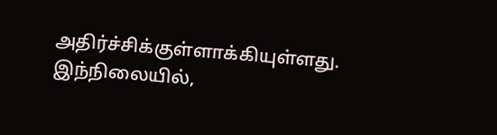அதிர்ச்சிக்குள்ளாக்கியுள்ளது. இந்நிலையில்,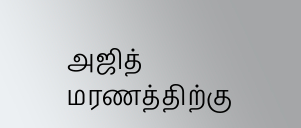அஜித் மரணத்திற்கு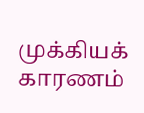முக்கியக் காரணம்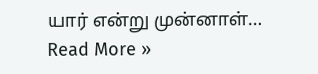யார் என்று முன்னாள்…
Read More »